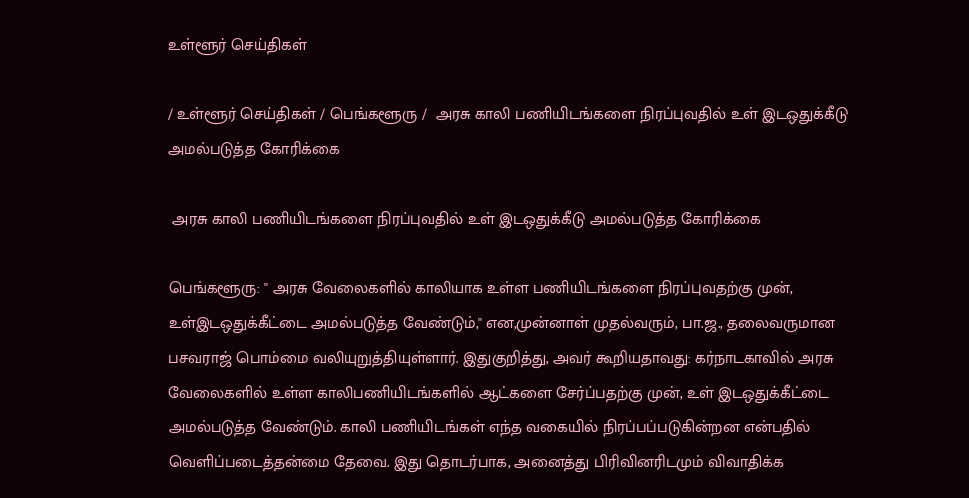உள்ளூர் செய்திகள்

/ உள்ளூர் செய்திகள் / பெங்களூரு /  அரசு காலி பணியிடங்களை நிரப்புவதில் உள் இடஒதுக்கீடு அமல்படுத்த கோரிக்கை

 அரசு காலி பணியிடங்களை நிரப்புவதில் உள் இடஒதுக்கீடு அமல்படுத்த கோரிக்கை

பெங்களூரு: '' அரசு வேலைகளில் காலியாக உள்ள பணியிடங்களை நிரப்புவதற்கு முன், உள்இடஒதுக்கீட்டை அமல்படுத்த வேண்டும்,'' என,முன்னாள் முதல்வரும், பா.ஜ., தலைவருமான பசவராஜ் பொம்மை வலியுறுத்தியுள்ளார். இதுகுறித்து, அவர் கூறியதாவது: கர்நாடகாவில் அரசு வேலைகளில் உள்ள காலிபணியிடங்களில் ஆட்களை சேர்ப்பதற்கு முன், உள் இடஒதுக்கீட்டை அமல்படுத்த வேண்டும். காலி பணியிடங்கள் எந்த வகையில் நிரப்பப்படுகின்றன என்பதில் வெளிப்படைத்தன்மை தேவை. இது தொடர்பாக, அனைத்து பிரிவினரிடமும் விவாதிக்க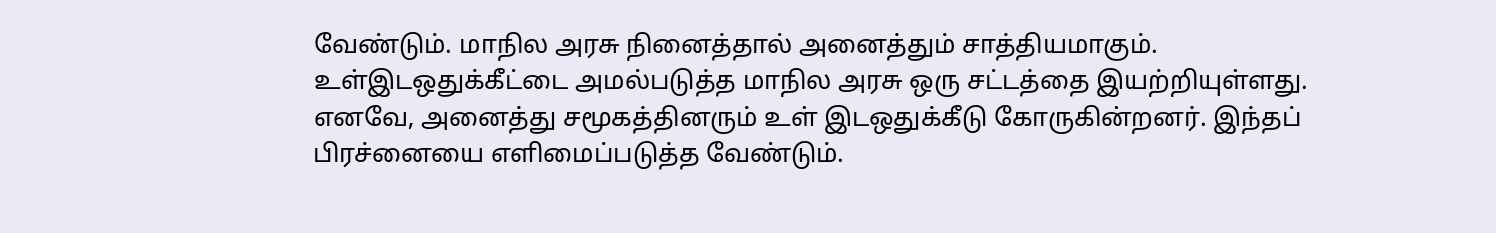வேண்டும். மாநில அரசு நினைத்தால் அனைத்தும் சாத்தியமாகும். உள்இடஒதுக்கீட்டை அமல்படுத்த மாநில அரசு ஒரு சட்டத்தை இயற்றியுள்ளது. எனவே, அனைத்து சமூகத்தினரும் உள் இடஒதுக்கீடு கோருகின்றனர். இந்தப் பிரச்னையை எளிமைப்படுத்த வேண்டும்.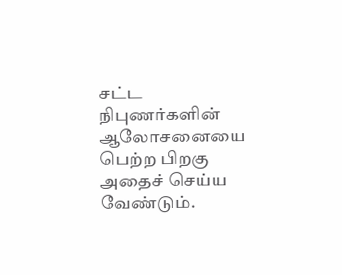சட்ட நிபுணர்களின் ஆலோசனையை பெற்ற பிறகு அதைச் செய்ய வேண்டும்.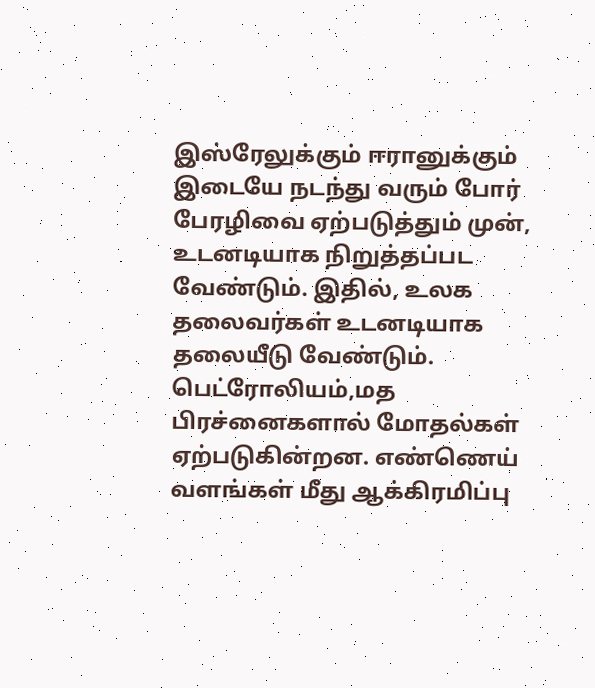இஸ்ரேலுக்கும் ஈரானுக்கும் இடையே நடந்து வரும் போர் பேரழிவை ஏற்படுத்தும் முன், உடனடியாக நிறுத்தப்பட வேண்டும். இதில், உலக தலைவர்கள் உடனடியாக தலையீடு வேண்டும். பெட்ரோலியம்,மத பிரச்னைகளால் மோதல்கள் ஏற்படுகின்றன. எண்ணெய் வளங்கள் மீது ஆக்கிரமிப்பு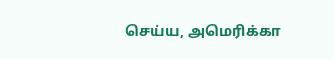செய்ய, அமெரிக்கா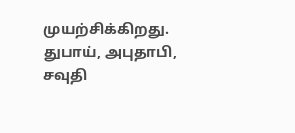முயற்சிக்கிறது. துபாய், அபுதாபி, சவுதி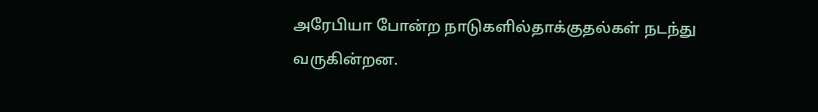அரேபியா போன்ற நாடுகளில்தாக்குதல்கள் நடந்து வருகின்றன.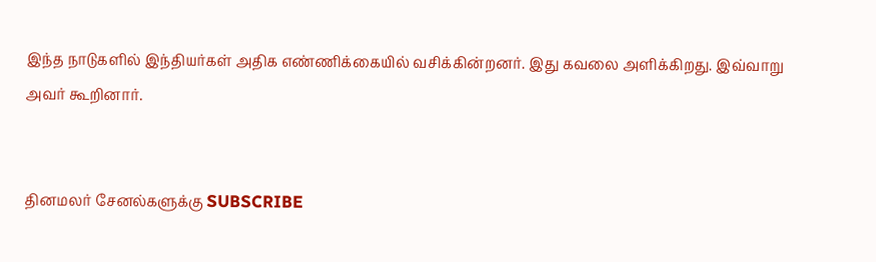இந்த நாடுகளில் இந்தியர்கள் அதிக எண்ணிக்கையில் வசிக்கின்றனர். இது கவலை அளிக்கிறது. இவ்வாறு அவர் கூறினார்.


தினமலர் சேனல்களுக்கு SUBSCRIBE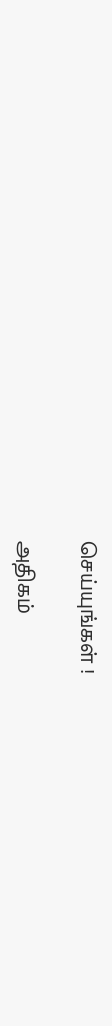செய்யுங்கள் !

அதிகம்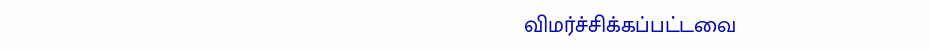விமர்ச்சிக்கப்பட்டவை